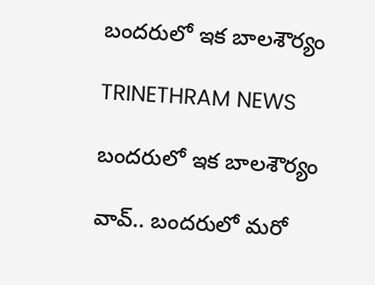బందరులో ఇక బాలశౌర్యం

TRINETHRAM NEWS

బందరులో ఇక బాలశౌర్యం

వావ్.. బందరులో మరో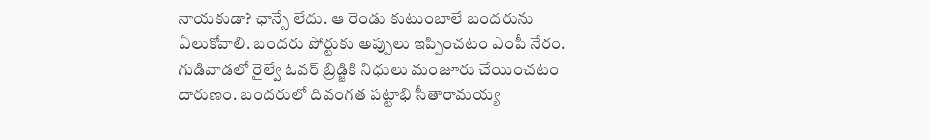నాయకుడా? ఛాన్సే లేదు. ఆ రెండు కుటుంబాలే బందరును ఏలుకోవాలి. బందరు పోర్టుకు అప్పులు ఇప్పించటం ఎంపీ నేరం. గుడివాడలో రైల్వే ఓవర్ బ్రిడ్జికి నిధులు మంజూరు చేయించటం దారుణం. బందరులో దివంగత పట్టాభి సీతారామయ్య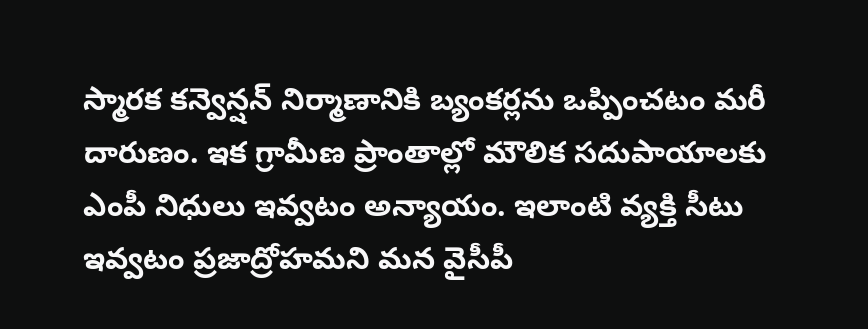స్మారక కన్వెన్షన్ నిర్మాణానికి బ్యంకర్లను ఒప్పించటం మరీ దారుణం. ఇక గ్రామీణ ప్రాంతాల్లో మౌలిక సదుపాయాలకు ఎంపీ నిధులు ఇవ్వటం అన్యాయం. ఇలాంటి వ్యక్తి సీటు ఇవ్వటం ప్రజాద్రోహమని మన వైసీపీ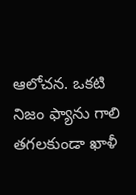ఆలోచన. ఒకటి నిజం ఫ్యాను గాలి తగలకుండా ఖాళీ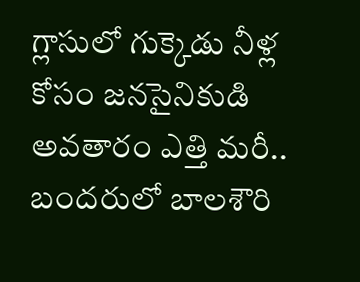గ్లాసులో గుక్కెడు నీళ్ల కోసం జనసైనికుడి అవతారం ఎత్తి మరీ.. బందరులో బాలశౌరి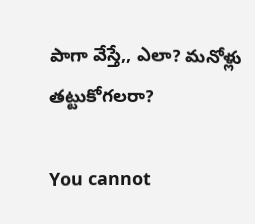పాగా వేస్తే,, ఎలా? మనోళ్లు తట్టుకోగలరా?

You cannot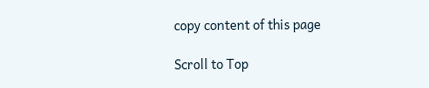copy content of this page

Scroll to Top